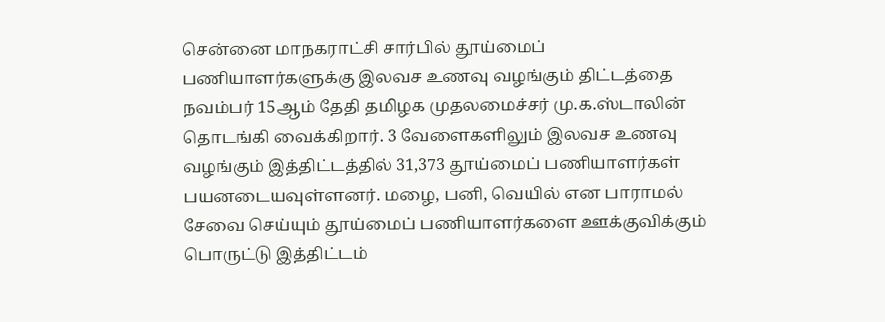சென்னை மாநகராட்சி சார்பில் தூய்மைப் பணியாளர்களுக்கு இலவச உணவு வழங்கும் திட்டத்தை நவம்பர் 15ஆம் தேதி தமிழக முதலமைச்சர் மு.க.ஸ்டாலின் தொடங்கி வைக்கிறார். 3 வேளைகளிலும் இலவச உணவு வழங்கும் இத்திட்டத்தில் 31,373 தூய்மைப் பணியாளர்கள் பயனடையவுள்ளனர். மழை, பனி, வெயில் என பாராமல் சேவை செய்யும் தூய்மைப் பணியாளர்களை ஊக்குவிக்கும் பொருட்டு இத்திட்டம்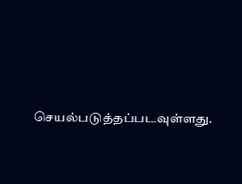செயல்படுத்தப்படவுள்ளது.